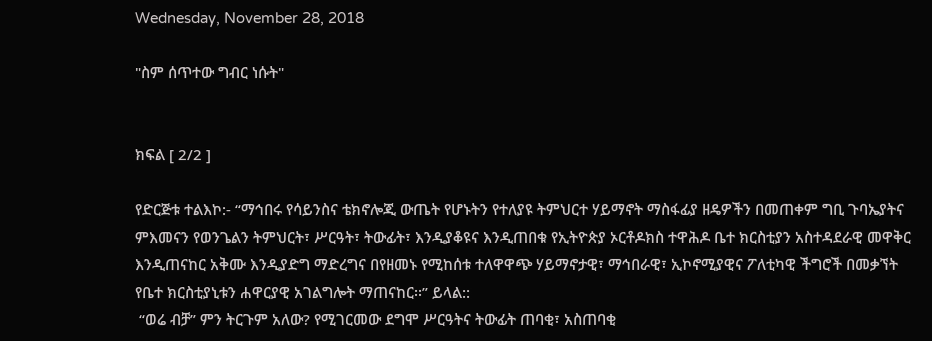Wednesday, November 28, 2018

"ስም ሰጥተው ግብር ነሱት"


ክፍል [ 2/2 ]

የድርጅቱ ተልእኮ:- “ማኅበሩ የሳይንስና ቴክኖሎጂ ውጤት የሆኑትን የተለያዩ ትምህርተ ሃይማኖት ማስፋፊያ ዘዴዎችን በመጠቀም ግቢ ጉባኤያትና ምእመናን የወንጌልን ትምህርት፣ ሥርዓት፣ ትውፊት፣ እንዲያቆዩና እንዲጠበቁ የኢትዮጵያ ኦርቶዶክስ ተዋሕዶ ቤተ ክርስቲያን አስተዳደራዊ መዋቅር እንዲጠናከር አቅሙ እንዲያድግ ማድረግና በየዘመኑ የሚከሰቱ ተለዋዋጭ ሃይማኖታዊ፣ ማኅበራዊ፣ ኢኮኖሚያዊና ፖለቲካዊ ችግሮች በመቃኘት የቤተ ክርስቲያኒቱን ሐዋርያዊ አገልግሎት ማጠናከር፡፡” ይላል::
 “ወሬ ብቻ” ምን ትርጉም አለው? የሚገርመው ደግሞ ሥርዓትና ትውፊት ጠባቂ፣ አስጠባቂ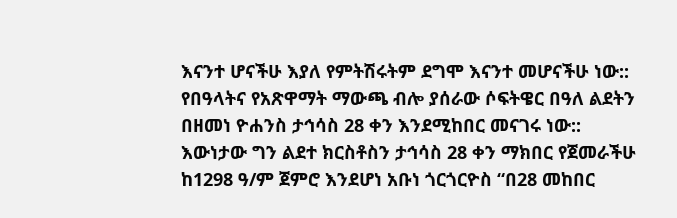እናንተ ሆናችሁ እያለ የምትሽሩትም ደግሞ እናንተ መሆናችሁ ነው:: የበዓላትና የአጽዋማት ማውጫ ብሎ ያሰራው ሶፍትዌር በዓለ ልደትን በዘመነ ዮሐንስ ታኅሳስ 28 ቀን እንደሚከበር መናገሩ ነው:: እውነታው ግን ልደተ ክርስቶስን ታኅሳስ 28 ቀን ማክበር የጀመራችሁ ከ1298 ዓ/ም ጀምሮ እንደሆነ አቡነ ጎርጎርዮስ “በ28 መከበር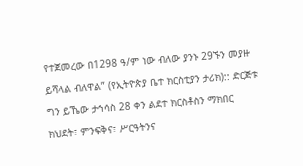የተጀመረው በ1298 ዓ/ም ነው ብለው ያንኑ 29ኙን መያዙ ይሻላል ብለዋል” (የኢትዮጵያ ቤተ ክርስቲያን ታሪክ):: ድርጅቱ ግን ይኼው ታኅሳስ 28 ቀን ልደተ ክርስቶስን ማክበር ክህደት፣ ምንፍቅና፣ ሥርዓትንና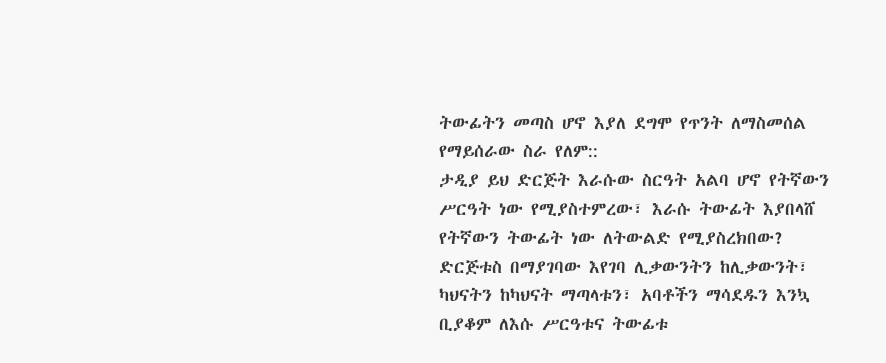ትውፊትን መጣስ ሆኖ እያለ ደግሞ የጥንት ለማስመሰል የማይሰራው ስራ የለም::
ታዲያ ይህ ድርጅት እራሱው ስርዓት አልባ ሆኖ የትኛውን ሥርዓት ነው የሚያስተምረው፣ እራሱ ትውፊት እያበላሸ የትኛውን ትውፊት ነው ለትውልድ የሚያስረክበው? ድርጅቱስ በማያገባው እየገባ ሊቃውንትን ከሊቃውንት፣ ካህናትን ከካህናት ማጣላቱን፣ አባቶችን ማሳደዱን እንኳ ቢያቆም ለእሱ ሥርዓቱና ትውፊቱ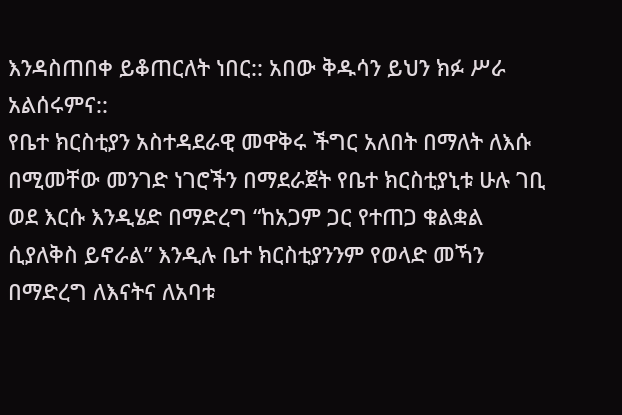እንዳስጠበቀ ይቆጠርለት ነበር:: አበው ቅዱሳን ይህን ክፉ ሥራ አልሰሩምና::
የቤተ ክርስቲያን አስተዳደራዊ መዋቅሩ ችግር አለበት በማለት ለእሱ በሚመቸው መንገድ ነገሮችን በማደራጀት የቤተ ክርስቲያኒቱ ሁሉ ገቢ ወደ እርሱ እንዲሄድ በማድረግ “ከአጋም ጋር የተጠጋ ቁልቋል ሲያለቅስ ይኖራል” እንዲሉ ቤተ ክርስቲያንንም የወላድ መኻን በማድረግ ለእናትና ለአባቱ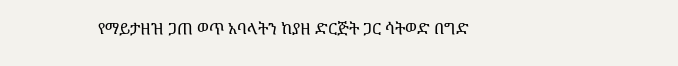የማይታዘዝ ጋጠ ወጥ አባላትን ከያዘ ድርጅት ጋር ሳትወድ በግድ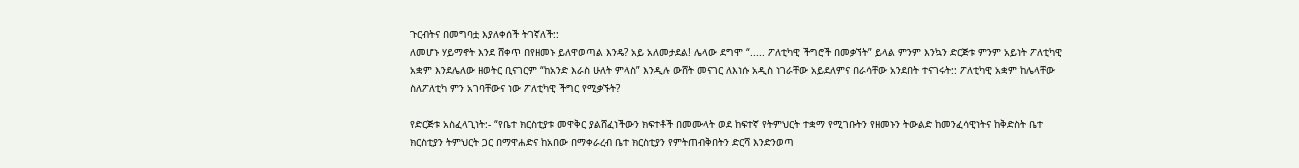ጉርብትና በመግባቷ እያለቀሰች ትገኛለች::
ለመሆኑ ሃይማኖት እንደ ሸቀጥ በየዘመኑ ይለዋወጣል እንዴ? አይ አለመታደል! ሌላው ደግሞ “..... ፖለቲካዊ ችግሮች በመቃኘት” ይላል ምንም እንኳን ድርጅቱ ምንም አይነት ፖለቲካዊ አቋም እንደሌለው ዘወትር ቢናገርም “ከአንድ እራስ ሁለት ምላስ” እንዲሉ ውሸት መናገር ለእነሱ አዲስ ነገራቸው አይደለምና በራሳቸው አንደበት ተናገሩት:: ፖለቲካዊ አቋም ከሌላቸው ስለፖለቲካ ምን አገባቸውና ነው ፖለቲካዊ ችግር የሚቃኙት?

የድርጅቱ አስፈላጊነት:- “የቤተ ክርስቲያቱ መዋቅር ያልሸፈነችውን ክፍተቶች በመሙላት ወደ ከፍተኛ የትምህርት ተቋማ የሚገቡትን የዘመኑን ትውልድ ከመንፈሳዊነትና ከቅድስት ቤተ ክርስቲያን ትምህርት ጋር በማዋሐድና ከአበው በማቀራረብ ቤተ ክርስቲያን የምትጠብቅበትን ድርሻ እንድንወጣ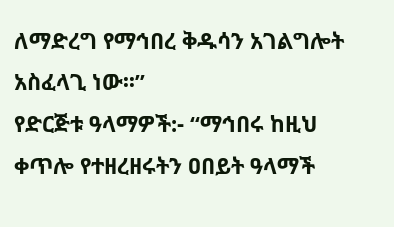ለማድረግ የማኅበረ ቅዱሳን አገልግሎት አስፈላጊ ነው፡፡”
የድርጅቱ ዓላማዎች:- “ማኅበሩ ከዚህ ቀጥሎ የተዘረዘሩትን ዐበይት ዓላማች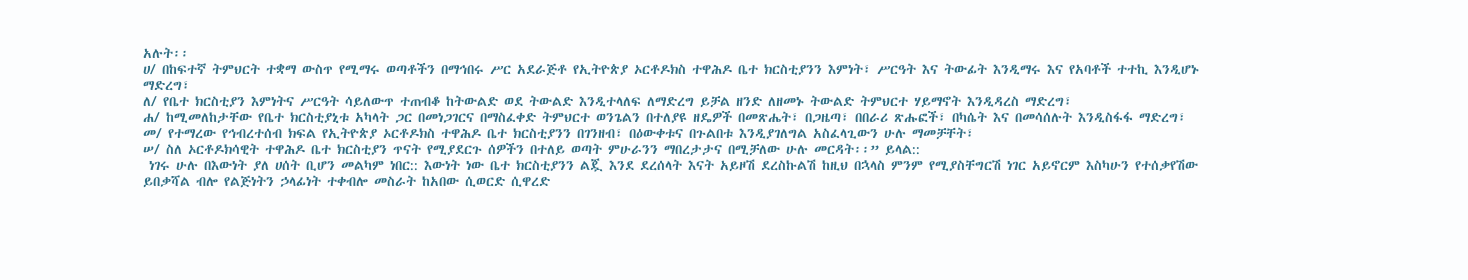አሉት፡፡
ሀ/ በከፍተኛ ትምህርት ተቋማ ውስጥ የሚማሩ ወጣቶችን በማኅበሩ ሥር አደራጅቶ የኢትዮጵያ ኦርቶዶክስ ተዋሕዶ ቤተ ክርስቲያንን እምነት፣ ሥርዓት እና ትውፊት እንዲማሩ እና የአባቶች ተተኪ እንዲሆኑ ማድረግ፣
ለ/ የቤተ ክርስቲያን እምነትና ሥርዓት ሳይለውጥ ተጠብቆ ከትውልድ ወደ ትውልድ እንዲተላለፍ ለማድረግ ይቻል ዘንድ ለዘመኑ ትውልድ ትምህርተ ሃይማኖት እንዲዳረስ ማድረግ፣
ሐ/ ከሚመለከታቸው የቤተ ክርስቲያኒቱ አካላት ጋር በመነጋገርና በማስፈቀድ ትምህርተ ወንጌልን በተለያዩ ዘዴዎች በመጽሔት፣ በጋዜጣ፣ በበራሪ ጽሑፎች፣ በካሴት እና በመሳሰሉት እንዲስፋፋ ማድረግ፣
መ/ የተማረው የኅብረተሰብ ክፍል የኢትዮጵያ ኦርቶዶክስ ተዋሕዶ ቤተ ክርስቲያንን በገንዘብ፣ በዕውቀቱና በጉልበቱ እንዲያገለግል አስፈላጊውን ሁሉ ማመቻቸት፣
ሠ/ ስለ ኦርቶዶክሳዊት ተዋሕዶ ቤተ ክርስቲያን ጥናት የሚያደርጉ ሰዎችን በተለይ ወጣት ምሁራንን ማበረታታና በሚቻለው ሁሉ መርዳት፡፡” ይላል::
 ነገሩ ሁሉ በእውነት ያለ ሀሰት ቢሆን መልካም ነበር:: እውነት ነው ቤተ ክርስቲያንን ልጇ እንደ ደረሰላት እናት አይዞሽ ደረስኩልሽ ከዚህ በኋላስ ምንም የሚያስቸግርሽ ነገር አይኖርም እስካሁን የተሰቃየሽው ይበቃሻል ብሎ የልጅነትን ኃላፊነት ተቀብሎ መስራት ከአበው ሲወርድ ሲዋረድ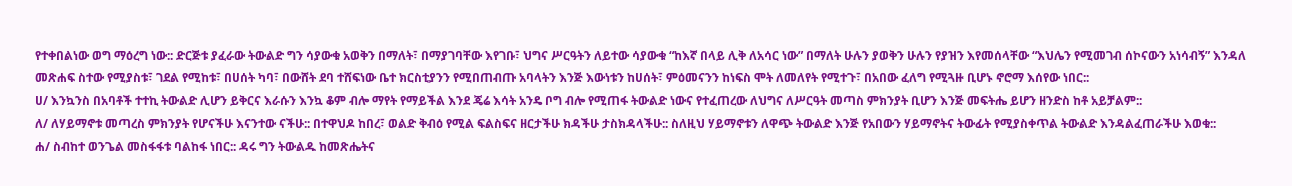የተቀበልነው ወግ ማዕረግ ነው:: ድርጅቱ ያፈራው ትውልድ ግን ሳያውቁ አወቅን በማለት፣ በማያገባቸው እየገቡ፣ ህግና ሥርዓትን ለይተው ሳያውቁ “ከእኛ በላይ ሊቅ ለአሳር ነው” በማለት ሁሉን ያወቅን ሁሉን የያዝን እየመሰላቸው “እህሌን የሚመገብ ሰኮናውን አነሳብኝ” እንዳለ መጽሐፍ ስተው የሚያስቱ፣ ገደል የሚከቱ፣ በሀሰት ካባ፣ በውሸት ደባ ተሸፍነው ቤተ ክርስቲያንን የሚበጠብጡ አባላትን እንጅ እውነቱን ከሀሰት፣ ምዕመናንን ከነፍስ ሞት ለመለየት የሚተጉ፣ በአበው ፈለግ የሚጓዙ ቢሆኑ ኖሮማ እሰየው ነበር::
ሀ/ እንኳንስ በአባቶች ተተኪ ትውልድ ሊሆን ይቅርና እራሱን እንኳ ቆም ብሎ ማየት የማይችል እንደ ጄሬ እሳት አንዴ ቦግ ብሎ የሚጠፋ ትውልድ ነውና የተፈጠረው ለህግና ለሥርዓት መጣስ ምክንያት ቢሆን እንጅ መፍትሔ ይሆን ዘንድስ ከቶ አይቻልም::
ለ/ ለሃይማኖቱ መጣረስ ምክንያት የሆናችሁ እናንተው ናችሁ:: በተዋህዶ ከበረ፣ ወልድ ቅብዕ የሚል ፍልስፍና ዘርታችሁ ክዳችሁ ታስክዳላችሁ:: ስለዚህ ሃይማኖቱን ለዋጭ ትውልድ እንጅ የአበውን ሃይማኖትና ትውፊት የሚያስቀጥል ትውልድ እንዳልፈጠራችሁ እወቁ::
ሐ/ ስብከተ ወንጌል መስፋፋቱ ባልከፋ ነበር:: ዳሩ ግን ትውልዱ ከመጽሔትና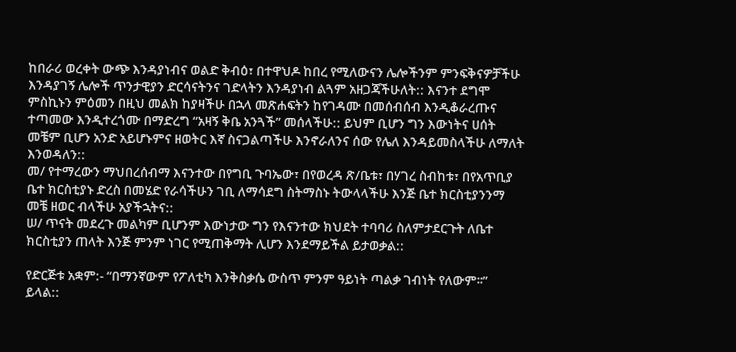ከበራሪ ወረቀት ውጭ እንዳያነብና ወልድ ቅብዕ፣ በተዋህዶ ከበረ የሚለውናን ሌሎችንም ምንፍቅናዎቻችሁ እንዳያገኝ ሌሎች ጥንታዊያን ድርሳናትንና ገድላትን እንዳያነብ ልጓም አዘጋጃችሁለት:: እናንተ ደግሞ ምስኪኑን ምዕመን በዚህ መልክ ከያዛችሁ በኋላ መጽሐፍትን ከየገዳሙ በመሰብሰብ እንዲቆራረጡና ተጣመው እንዲተረጎሙ በማድረግ “አዛኝ ቅቤ አንጓች” መሰላችሁ:: ይህም ቢሆን ግን እውነትና ሀሰት መቼም ቢሆን አንድ አይሆኑምና ዘወትር እኛ ስናጋልጣችሁ እንኖራለንና ሰው የሌለ እንዳይመስላችሁ ለማለት እንወዳለን::
መ/ የተማረውን ማህበረሰብማ እናንተው በየግቢ ጉባኤው፣ በየወረዳ ጽ/ቤቱ፣ በሃገረ ስብከቱ፣ በየአጥቢያ ቤተ ክርስቲያኑ ድረስ በመሄድ የራሳችሁን ገቢ ለማሳደግ ስትማስኑ ትውላላችሁ እንጅ ቤተ ክርስቲያንንማ መቼ ዘወር ብላችሁ አያችኋትና::
ሠ/ ጥናት መደረጉ መልካም ቢሆንም እውነታው ግን የእናንተው ክህደት ተባባሪ ስለምታደርጉት ለቤተ ክርስቲያን ጠላት እንጅ ምንም ነገር የሚጠቅማት ሊሆን እንደማይችል ይታወቃል::

የድርጅቱ አቋም:- “በማንኛውም የፖለቲካ እንቅስቃሴ ውስጥ ምንም ዓይነት ጣልቃ ገብነት የለውም፡፡” ይላል::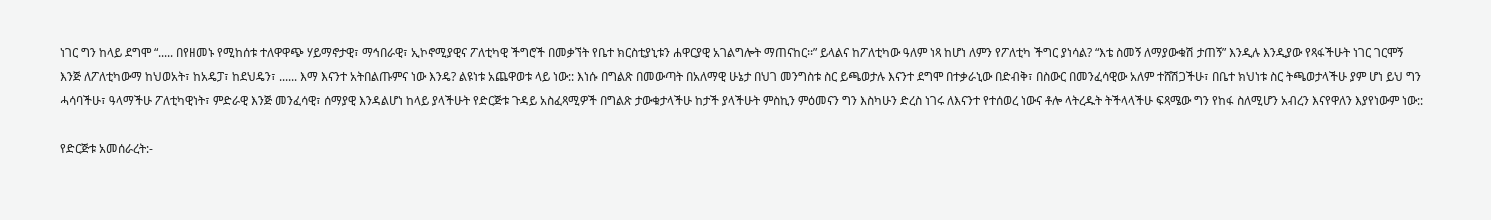ነገር ግን ከላይ ደግሞ “..... በየዘመኑ የሚከሰቱ ተለዋዋጭ ሃይማኖታዊ፣ ማኅበራዊ፣ ኢኮኖሚያዊና ፖለቲካዊ ችግሮች በመቃኘት የቤተ ክርስቲያኒቱን ሐዋርያዊ አገልግሎት ማጠናከር፡፡” ይላልና ከፖለቲካው ዓለም ነጻ ከሆነ ለምን የፖለቲካ ችግር ያነሳል? “እቴ ስመኝ ለማያውቁሽ ታጠኝ” እንዲሉ እንዲያው የጻፋችሁት ነገር ገርሞኝ እንጅ ለፖለቲካውማ ከህወአት፣ ከአዴፓ፣ ከደህዴን፣ ...... እማ እናንተ አትበልጡምና ነው እንዴ? ልዩነቱ አጨዋወቱ ላይ ነው:: እነሱ በግልጽ በመውጣት በአለማዊ ሁኔታ በህገ መንግስቱ ስር ይጫወታሉ እናንተ ደግሞ በተቃራኒው በድብቅ፣ በስውር በመንፈሳዊው አለም ተሸሽጋችሁ፣ በቤተ ክህነቱ ስር ትጫወታላችሁ ያም ሆነ ይህ ግን ሓሳባችሁ፣ ዓላማችሁ ፖለቲካዊነት፣ ምድራዊ እንጅ መንፈሳዊ፣ ሰማያዊ እንዳልሆነ ከላይ ያላችሁት የድርጅቱ ጉዳይ አስፈጻሚዎች በግልጽ ታውቁታላችሁ ከታች ያላችሁት ምስኪን ምዕመናን ግን እስካሁን ድረስ ነገሩ ለእናንተ የተሰወረ ነውና ቶሎ ላትረዱት ትችላላችሁ ፍጻሜው ግን የከፋ ስለሚሆን አብረን እናየዋለን እያየነውም ነው::

የድርጅቱ አመሰራረት:-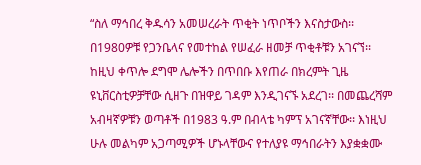“ስለ ማኅበረ ቅዱሳን አመሠረራት ጥቂት ነጥቦችን እናስታውስ፡፡ በ1980ዎቹ የጋንቤላና የመተከል የሠፈራ ዘመቻ ጥቂቶቹን አገናኘ፡፡ ከዚህ ቀጥሎ ደግሞ ሌሎችን በጥበቡ እየጠራ በክረምት ጊዜ ዩኒቨርስቲዎቻቸው ሲዘጉ በዝዋይ ገዳም እንዲገናኙ አደረገ፡፡ በመጨረሻም አብዛኛዎቹን ወጣቶች በ1983 ዓ.ም በብላቴ ካምፕ አገናኛቸው፡፡ እነዚህ ሁሉ መልካም አጋጣሚዎች ሆኑላቸውና የተለያዩ ማኅበራትን እያቋቋሙ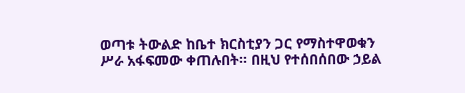ወጣቱ ትውልድ ከቤተ ክርስቲያን ጋር የማስተዋወቁን ሥራ አፋፍመው ቀጠሉበት፡፡ በዚህ የተሰበሰበው ኃይል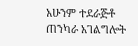አሁንም ተደራጅቶ ጠንካራ አገልግሎት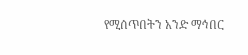የሚሰጥበትን አንድ ማኅበር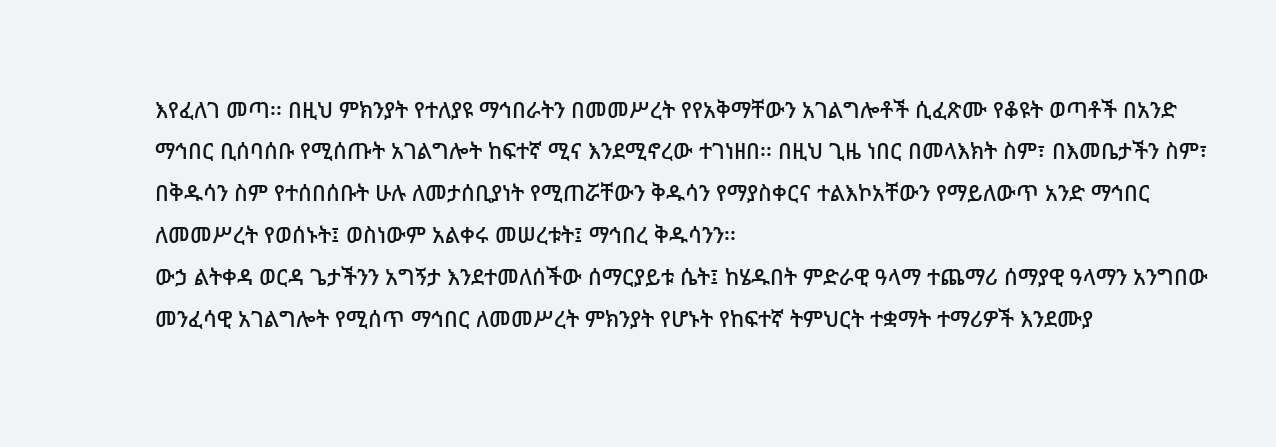እየፈለገ መጣ፡፡ በዚህ ምክንያት የተለያዩ ማኅበራትን በመመሥረት የየአቅማቸውን አገልግሎቶች ሲፈጽሙ የቆዩት ወጣቶች በአንድ ማኅበር ቢሰባሰቡ የሚሰጡት አገልግሎት ከፍተኛ ሚና እንደሚኖረው ተገነዘበ፡፡ በዚህ ጊዜ ነበር በመላእክት ስም፣ በእመቤታችን ስም፣ በቅዱሳን ስም የተሰበሰቡት ሁሉ ለመታሰቢያነት የሚጠሯቸውን ቅዱሳን የማያስቀርና ተልእኮአቸውን የማይለውጥ አንድ ማኅበር ለመመሥረት የወሰኑት፤ ወስነውም አልቀሩ መሠረቱት፤ ማኅበረ ቅዱሳንን፡፡
ውኃ ልትቀዳ ወርዳ ጌታችንን አግኝታ እንደተመለሰችው ሰማርያይቱ ሴት፤ ከሄዱበት ምድራዊ ዓላማ ተጨማሪ ሰማያዊ ዓላማን አንግበው መንፈሳዊ አገልግሎት የሚሰጥ ማኅበር ለመመሥረት ምክንያት የሆኑት የከፍተኛ ትምህርት ተቋማት ተማሪዎች እንደሙያ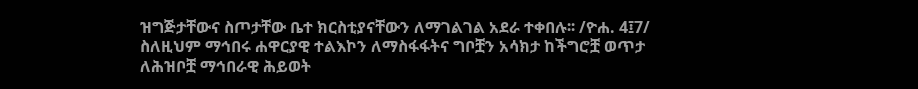ዝግጅታቸውና ስጦታቸው ቤተ ክርስቲያናቸውን ለማገልገል አደራ ተቀበሉ፡፡ /ዮሐ. 4፤7/ ስለዚህም ማኅበሩ ሐዋርያዊ ተልእኮን ለማስፋፋትና ግቦቿን አሳክታ ከችግሮቿ ወጥታ ለሕዝቦቿ ማኅበራዊ ሕይወት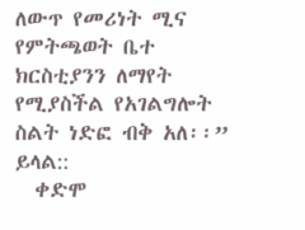ለውጥ የመሪነት ሚና የምትጫወት ቤተ ክርስቲያንን ለማየት የሚያስችል የአገልግሎት ስልት ነድፎ ብቅ አለ፡፡” ይላል::
  ቀድሞ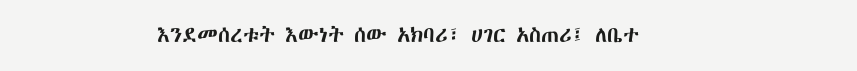እንደመሰረቱት እውነት ሰው አክባሪ፣ ሀገር አስጠሪ፤ ለቤተ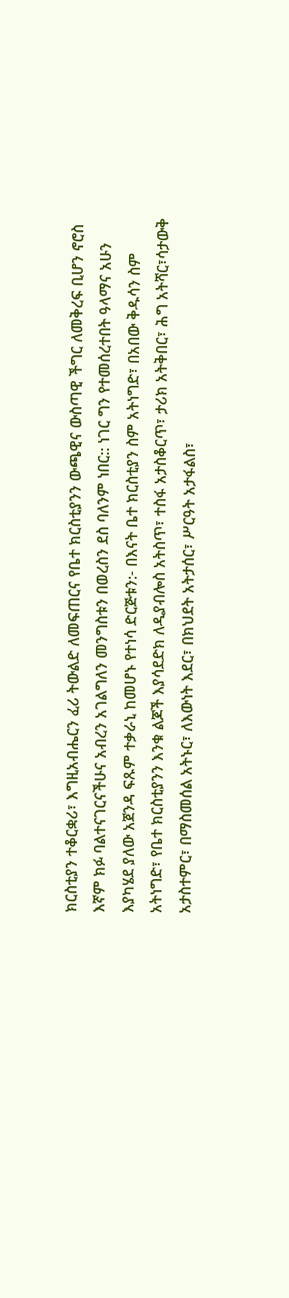ክርስቲያን ተቆርቋሪ፣ እግዚአብሔርን ፈሪ ትውልድ ለመፍጠርና የቤተ ክርስቲያንን ውጫዊና ውስጣዊ ችግር ለመቅረፍ ቢሆን ኖሮስ እኛም ክፉ ባልተናገርናችሁና አብረን አገልግለን መንግስቱን በወረስን ደስ ባለንም ነበር:: ነገር ግን የተመሰረተበት ዓላማና አሁን እያካሄደ ያለው አጀንዳ ፍጹም ተቃራኒ ከመሆኑ የተነሳ ድርጅቱን:- በእናት ቤተ ክርስቲያን ስም አትነግድ፣ በአበው ቅዱሳን ስም አትነግድ፣ የቤተ ክርስቲያንን እንቁ ልጆች እያሳደድክ ለዲያብሎስ አትስጥ፣ ተስፋ አታስቆርጥ፣ ታሪክ አትቅበር፣ ሕግ አትሻር፣ሳታውቅ አታስተምር፣ በማስመሰል አትኑር፣ ለእውነት እደር፣ በክህደት አትታሰር፣ ሥርዓት አታፋልስ፣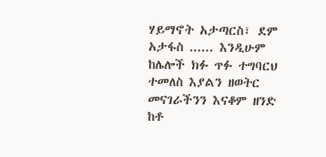ሃይማኖት አታጣርስ፣ ደም አታፋስ ...... እንዲሁም ከሌሎች ክፉ ጥፉ ተግባርህ ተመለስ እያልን ዘወትር መናገራችንን እናቆም ዘንድ ከቶ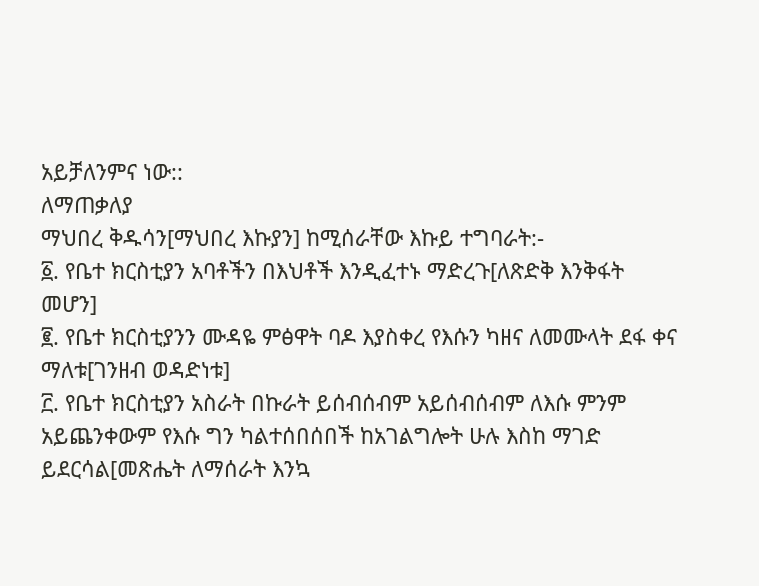አይቻለንምና ነው::
ለማጠቃለያ
ማህበረ ቅዱሳን[ማህበረ እኩያን] ከሚሰራቸው እኩይ ተግባራት:-
፩. የቤተ ክርስቲያን አባቶችን በእህቶች እንዲፈተኑ ማድረጉ[ለጽድቅ እንቅፋት መሆን]
፪. የቤተ ክርስቲያንን ሙዳዬ ምፅዋት ባዶ እያስቀረ የእሱን ካዘና ለመሙላት ደፋ ቀና ማለቱ[ገንዘብ ወዳድነቱ]
፫. የቤተ ክርስቲያን አስራት በኩራት ይሰብሰብም አይሰብሰብም ለእሱ ምንም አይጨንቀውም የእሱ ግን ካልተሰበሰበች ከአገልግሎት ሁሉ እስከ ማገድ ይደርሳል[መጽሔት ለማሰራት እንኳ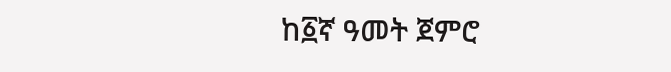ከ፩ኛ ዓመት ጀምሮ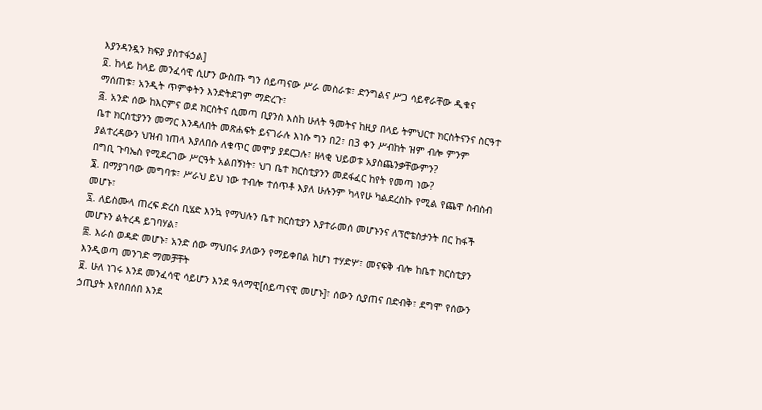እያንዳንዷን ክፍያ ያስተፋኃል]
፬. ከላይ ከላይ መንፈሳዊ ሲሆን ውስጡ ግን ሰይጣናው ሥራ መስራቱ፣ ድንግልና ሥጋ ሳይኖራቸው ዲቁና ማሰጠቱ፣ አንዲት ጥምቀትን እንድትደገም ማድረጉ፣
፭. አንድ ሰው ከእርምና ወደ ክርስትና ሲመጣ ቢያንስ እስከ ሁለት ዓመትና ከዚያ በላይ ትምህርተ ክርስትናንና ስርዓተ ቤተ ክርስቲያንን መማር እንዳለበት መጽሐፍት ይናገራሉ እነሱ ግን በ2፣ በ3 ቀን ሥብከት ዝም ብሎ ምንም ያልተረዳውን ህዝብ ነጠላ እያለበሱ ለቁጥር መሞያ ያደርጋሉ፣ ዘላቂ ህይወቱ አያስጨንቃቸውምን?
በግቢ ጉባኤስ የሚደረገው ሥርዓት አልበኝነት፣ ህገ ቤተ ክርስቲያንን መደፋፈር ከየት የመጣ ነው?
፮. በማያገባው መግባቱ፣ ሥራህ ይህ ነው ተብሎ ተሰጥቶ እያለ ሁሉንም ካላየሁ ካልደረስኩ የሚል የጨዋ ስብስብ መሆኑ፣
፯. ለይስሙላ ጠረፍ ድረስ ቢሄድ እንኳ የማህሉን ቤተ ክርስቲያን እያተራመሰ መሆኑንና ለፕሮቴስታንት በር ከፋች መሆኑን ልትረዳ ይገባሃል፣
፰. እራስ ወዳድ መሆኑ፣ አንድ ሰው ማህበሩ ያለውን የማይቀበል ከሆነ ተሃድሦ፣ መናፍቅ ብሎ ከቤተ ክርስቲያን እንዲወጣ መንገድ ማመቻቸት
፱. ሁለ ነገሩ እንደ መንፈሳዊ ሳይሆን እንደ ዓለማዊ[ሰይጣናዊ መሆኑ]፣ ሰውን ሲያጠና በድብቅ፣ ደግሞ የሰውን ኃጢያት እየሰበሰበ እንደ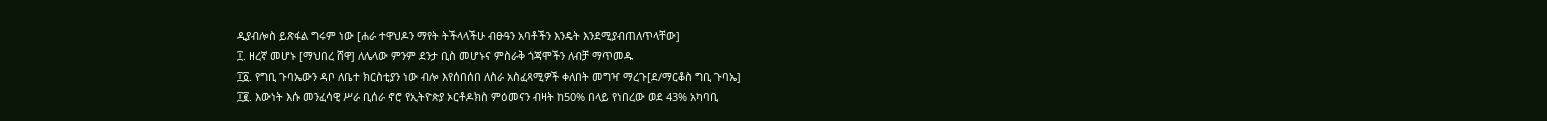ዲያብሎስ ይጽፋል ግሩም ነው [ሐራ ተዋህዶን ማየት ትችላላችሁ ብፁዓን አባቶችን እንዴት እንደሚያብጠለጥላቸው]
፲. ዘረኛ መሆኑ [ማህበረ ሸዋ] ለሌላው ምንም ደንታ ቢስ መሆኑና ምስራቅ ጎጃሞችን ለብቻ ማጥመዱ
፲፩. የግቢ ጉባኤውን ዳቦ ለቤተ ክርስቲያን ነው ብሎ እየሰበሰበ ለስራ አስፈጻሚዎች ቀለበት መግዣ ማረጉ[ደ/ማርቆስ ግቢ ጉባኤ]
፲፪. እውነት እሱ መንፈሳዊ ሥራ ቢሰራ ኖሮ የኢትዮጵያ ኦርቶዶክስ ምዕመናን ብዛት ከ50% በላይ የነበረው ወደ 43% አካባቢ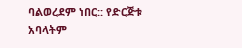ባልወረደም ነበር:: የድርጅቱ አባላትም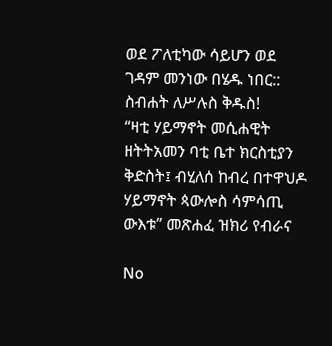ወደ ፖለቲካው ሳይሆን ወደ ገዳም መንነው በሄዱ ነበር::
ስብሐት ለሥሉስ ቅዱስ!
“ዛቲ ሃይማኖት መሲሐዊት ዘትትአመን ባቲ ቤተ ክርስቲያን ቅድስት፤ ብሂለሰ ከብረ በተዋህዶ ሃይማኖት ጳውሎስ ሳምሳጢ ውእቱ” መጽሐፈ ዝክሪ የብራና

No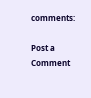comments:

Post a Comment